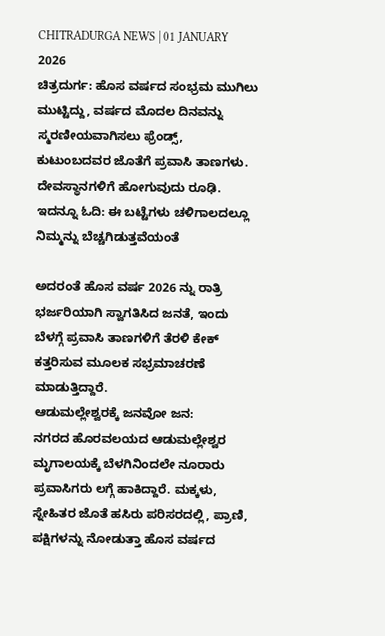CHITRADURGA NEWS | 01 JANUARY 2026
ಚಿತ್ರದುರ್ಗ: ಹೊಸ ವರ್ಷದ ಸಂಭ್ರಮ ಮುಗಿಲು ಮುಟ್ಟಿದ್ದು, ವರ್ಷದ ಮೊದಲ ದಿನವನ್ನು ಸ್ಮರಣೀಯವಾಗಿಸಲು ಫ್ರೆಂಡ್ಸ್, ಕುಟುಂಬದವರ ಜೊತೆಗೆ ಪ್ರವಾಸಿ ತಾಣಗಳು. ದೇವಸ್ಥಾನಗಳಿಗೆ ಹೋಗುವುದು ರೂಢಿ.
ಇದನ್ನೂ ಓದಿ: ಈ ಬಟ್ಟೆಗಳು ಚಳಿಗಾಲದಲ್ಲೂ ನಿಮ್ಮನ್ನು ಬೆಚ್ಚಗಿಡುತ್ತವೆಯಂತೆ

ಅದರಂತೆ ಹೊಸ ವರ್ಷ 2026 ನ್ನು ರಾತ್ರಿ ಭರ್ಜರಿಯಾಗಿ ಸ್ವಾಗತಿಸಿದ ಜನತೆ, ಇಂದು ಬೆಳಗ್ಗೆ ಪ್ರವಾಸಿ ತಾಣಗಳಿಗೆ ತೆರಳಿ ಕೇಕ್ ಕತ್ತರಿಸುವ ಮೂಲಕ ಸಭ್ರಮಾಚರಣೆ ಮಾಡುತ್ತಿದ್ದಾರೆ.
ಆಡುಮಲ್ಲೇಶ್ವರಕ್ಕೆ ಜನವೋ ಜನ:
ನಗರದ ಹೊರವಲಯದ ಆಡುಮಲ್ಲೇಶ್ವರ ಮೃಗಾಲಯಕ್ಕೆ ಬೆಳಗಿನಿಂದಲೇ ನೂರಾರು ಪ್ರವಾಸಿಗರು ಲಗ್ಗೆ ಹಾಕಿದ್ದಾರೆ. ಮಕ್ಕಳು, ಸ್ನೇಹಿತರ ಜೊತೆ ಹಸಿರು ಪರಿಸರದಲ್ಲಿ, ಪ್ರಾಣಿ, ಪಕ್ಷಿಗಳನ್ನು ನೋಡುತ್ತಾ ಹೊಸ ವರ್ಷದ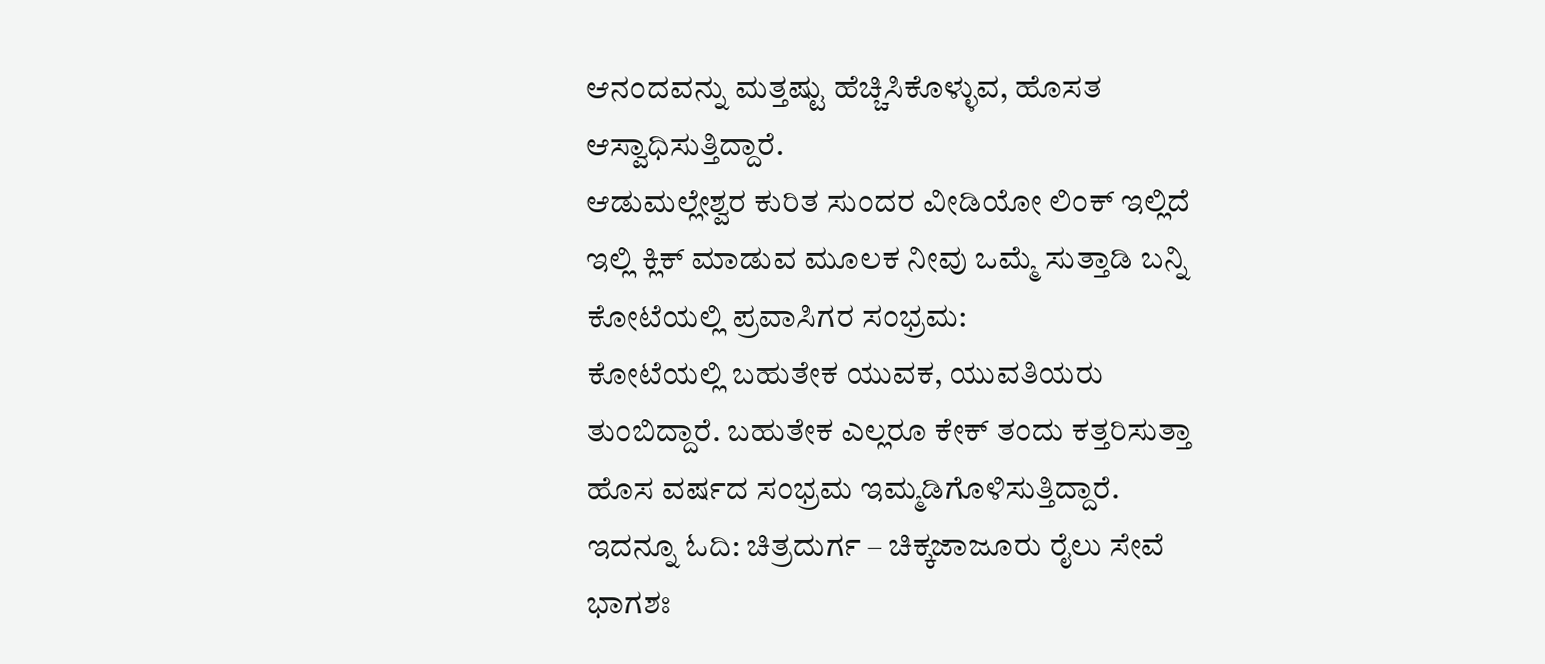ಆನಂದವನ್ನು ಮತ್ತಷ್ಟು ಹೆಚ್ಚಿಸಿಕೊಳ್ಳುವ, ಹೊಸತ ಆಸ್ವಾಧಿಸುತ್ತಿದ್ದಾರೆ.
ಆಡುಮಲ್ಲೇಶ್ವರ ಕುರಿತ ಸುಂದರ ವೀಡಿಯೋ ಲಿಂಕ್ ಇಲ್ಲಿದೆ ಇಲ್ಲಿ ಕ್ಲಿಕ್ ಮಾಡುವ ಮೂಲಕ ನೀವು ಒಮ್ಮೆ ಸುತ್ತಾಡಿ ಬನ್ನಿ
ಕೋಟೆಯಲ್ಲಿ ಪ್ರವಾಸಿಗರ ಸಂಭ್ರಮ:
ಕೋಟೆಯಲ್ಲಿ ಬಹುತೇಕ ಯುವಕ, ಯುವತಿಯರು ತುಂಬಿದ್ದಾರೆ. ಬಹುತೇಕ ಎಲ್ಲರೂ ಕೇಕ್ ತಂದು ಕತ್ತರಿಸುತ್ತಾ ಹೊಸ ವರ್ಷದ ಸಂಭ್ರಮ ಇಮ್ಮಡಿಗೊಳಿಸುತ್ತಿದ್ದಾರೆ.
ಇದನ್ನೂ ಓದಿ: ಚಿತ್ರದುರ್ಗ – ಚಿಕ್ಕಜಾಜೂರು ರೈಲು ಸೇವೆ ಭಾಗಶಃ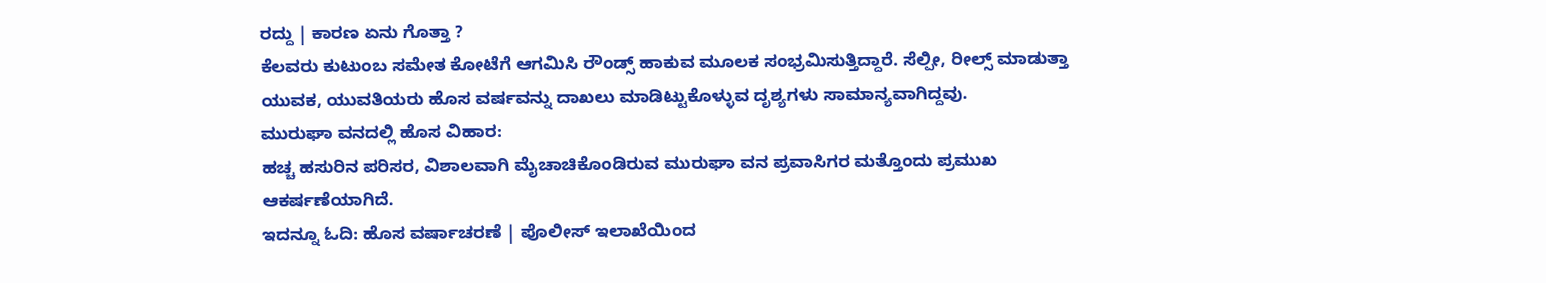ರದ್ದು | ಕಾರಣ ಏನು ಗೊತ್ತಾ ?
ಕೆಲವರು ಕುಟುಂಬ ಸಮೇತ ಕೋಟೆಗೆ ಆಗಮಿಸಿ ರೌಂಡ್ಸ್ ಹಾಕುವ ಮೂಲಕ ಸಂಭ್ರಮಿಸುತ್ತಿದ್ದಾರೆ. ಸೆಲ್ಪೀ, ರೀಲ್ಸ್ ಮಾಡುತ್ತಾ ಯುವಕ, ಯುವತಿಯರು ಹೊಸ ವರ್ಷವನ್ನು ದಾಖಲು ಮಾಡಿಟ್ಟುಕೊಳ್ಳುವ ದೃಶ್ಯಗಳು ಸಾಮಾನ್ಯವಾಗಿದ್ದವು.
ಮುರುಘಾ ವನದಲ್ಲಿ ಹೊಸ ವಿಹಾರ:
ಹಚ್ಚ ಹಸುರಿನ ಪರಿಸರ, ವಿಶಾಲವಾಗಿ ಮೈಚಾಚಿಕೊಂಡಿರುವ ಮುರುಘಾ ವನ ಪ್ರವಾಸಿಗರ ಮತ್ತೊಂದು ಪ್ರಮುಖ ಆಕರ್ಷಣೆಯಾಗಿದೆ.
ಇದನ್ನೂ ಓದಿ: ಹೊಸ ವರ್ಷಾಚರಣೆ | ಪೊಲೀಸ್ ಇಲಾಖೆಯಿಂದ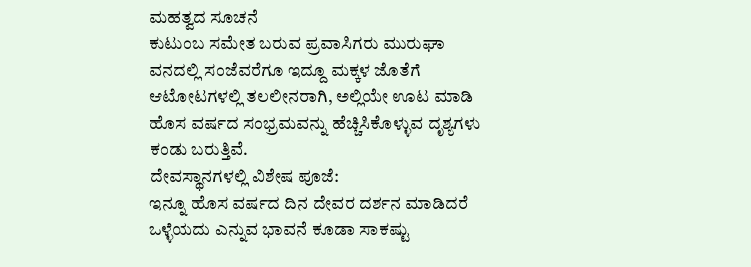ಮಹತ್ವದ ಸೂಚನೆ
ಕುಟುಂಬ ಸಮೇತ ಬರುವ ಪ್ರವಾಸಿಗರು ಮುರುಘಾ ವನದಲ್ಲಿ ಸಂಜೆವರೆಗೂ ಇದ್ದೂ ಮಕ್ಕಳ ಜೊತೆಗೆ ಆಟೋಟಗಳಲ್ಲಿ ತಲಲೀನರಾಗಿ, ಅಲ್ಲಿಯೇ ಊಟ ಮಾಡಿ ಹೊಸ ವರ್ಷದ ಸಂಭ್ರಮವನ್ನು ಹೆಚ್ಚಿಸಿಕೊಳ್ಳುವ ದೃಶ್ಯಗಳು ಕಂಡು ಬರುತ್ತಿವೆ.
ದೇವಸ್ಥಾನಗಳಲ್ಲಿ ವಿಶೇಷ ಪೂಜೆ:
ಇನ್ನೂ ಹೊಸ ವರ್ಷದ ದಿನ ದೇವರ ದರ್ಶನ ಮಾಡಿದರೆ ಒಳ್ಳೆಯದು ಎನ್ನುವ ಭಾವನೆ ಕೂಡಾ ಸಾಕಷ್ಟು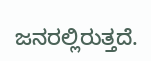ಜನರಲ್ಲಿರುತ್ತದೆ.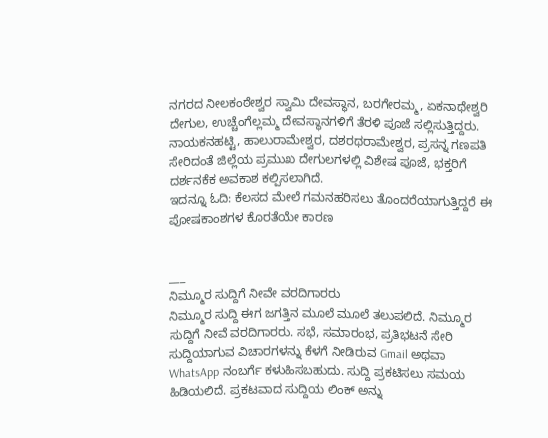ನಗರದ ನೀಲಕಂಠೇಶ್ವರ ಸ್ವಾಮಿ ದೇವಸ್ಥಾನ, ಬರಗೇರಮ್ಮ, ಏಕನಾಥೇಶ್ವರಿ ದೇಗುಲ, ಉಚ್ಚೆಂಗೆಲ್ಲಮ್ಮ ದೇವಸ್ಥಾನಗಳಿಗೆ ತೆರಳಿ ಪೂಜೆ ಸಲ್ಲಿಸುತ್ತಿದ್ದರು.
ನಾಯಕನಹಟ್ಟಿ, ಹಾಲುರಾಮೇಶ್ವರ, ದಶರಥರಾಮೇಶ್ವರ, ಪ್ರಸನ್ನ ಗಣಪತಿ ಸೇರಿದಂತೆ ಜಿಲ್ಲೆಯ ಪ್ರಮುಖ ದೇಗುಲಗಳಲ್ಲಿ ವಿಶೇಷ ಪೂಜೆ, ಭಕ್ತರಿಗೆ ದರ್ಶನಕೆಕ ಅವಕಾಶ ಕಲ್ಪಿಸಲಾಗಿದೆ.
ಇದನ್ನೂ ಓದಿ: ಕೆಲಸದ ಮೇಲೆ ಗಮನಹರಿಸಲು ತೊಂದರೆಯಾಗುತ್ತಿದ್ದರೆ ಈ ಪೋಷಕಾಂಶಗಳ ಕೊರತೆಯೇ ಕಾರಣ


___
ನಿಮ್ಮೂರ ಸುದ್ದಿಗೆ ನೀವೇ ವರದಿಗಾರರು
ನಿಮ್ಮೂರ ಸುದ್ದಿ ಈಗ ಜಗತ್ತಿನ ಮೂಲೆ ಮೂಲೆ ತಲುಪಲಿದೆ. ನಿಮ್ಮೂರ ಸುದ್ದಿಗೆ ನೀವೆ ವರದಿಗಾರರು. ಸಭೆ, ಸಮಾರಂಭ, ಪ್ರತಿಭಟನೆ ಸೇರಿ ಸುದ್ದಿಯಾಗುವ ವಿಚಾರಗಳನ್ನು ಕೆಳಗೆ ನೀಡಿರುವ Gmail ಅಥವಾ WhatsApp ನಂಬರ್ಗೆ ಕಳುಹಿಸಬಹುದು. ಸುದ್ದಿ ಪ್ರಕಟಿಸಲು ಸಮಯ ಹಿಡಿಯಲಿದೆ. ಪ್ರಕಟವಾದ ಸುದ್ದಿಯ ಲಿಂಕ್ ಅನ್ನು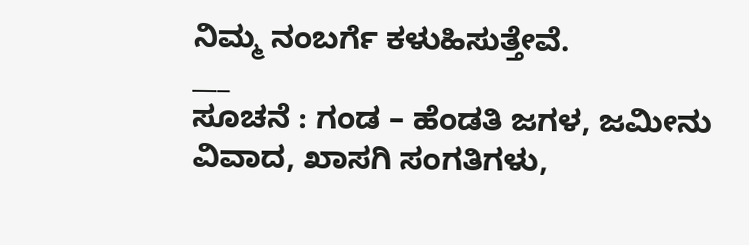ನಿಮ್ಮ ನಂಬರ್ಗೆ ಕಳುಹಿಸುತ್ತೇವೆ.
___
ಸೂಚನೆ : ಗಂಡ – ಹೆಂಡತಿ ಜಗಳ, ಜಮೀನು ವಿವಾದ, ಖಾಸಗಿ ಸಂಗತಿಗಳು,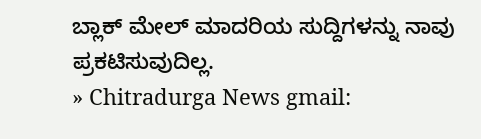ಬ್ಲಾಕ್ ಮೇಲ್ ಮಾದರಿಯ ಸುದ್ದಿಗಳನ್ನು ನಾವು ಪ್ರಕಟಿಸುವುದಿಲ್ಲ.
» Chitradurga News gmail: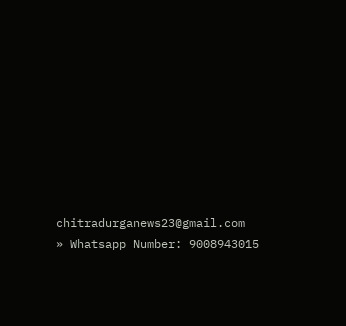chitradurganews23@gmail.com
» Whatsapp Number: 9008943015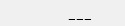___